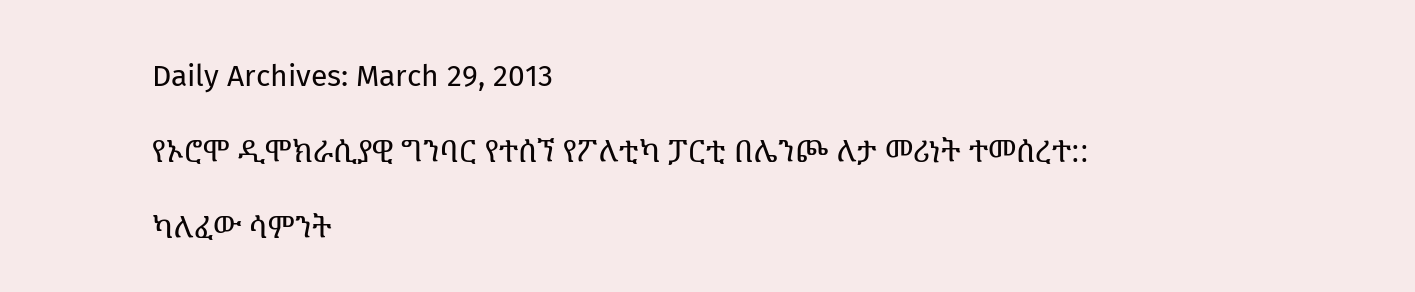Daily Archives: March 29, 2013

የኦሮሞ ዲሞክራሲያዊ ግንባር የተሰኘ የፖለቲካ ፓርቲ በሌንጮ ለታ መሪነት ተመሰረተ::

ካለፈው ሳምንት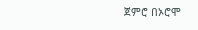ጀምሮ በኦሮሞ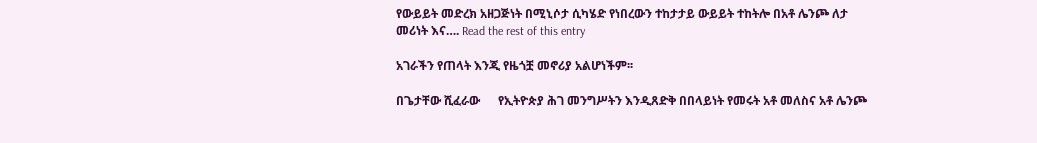የውይይት መድረክ አዘጋጅነት በሚኒሶታ ሲካሄድ የነበረውን ተከታታይ ውይይት ተከትሎ በአቶ ሌንጮ ለታ መሪነት እና…. Read the rest of this entry

አገራችን የጠላት እንጂ የዜጎቿ መኖሪያ አልሆነችም፡፡

በጌታቸው ሺፈራው      የኢትዮጵያ ሕገ መንግሥትን እንዲጸድቅ በበላይነት የመሩት አቶ መለስና አቶ ሌንጮ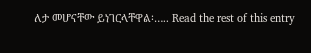ለታ መሆናቸው ይነገርላቸዋል፡….. Read the rest of this entry